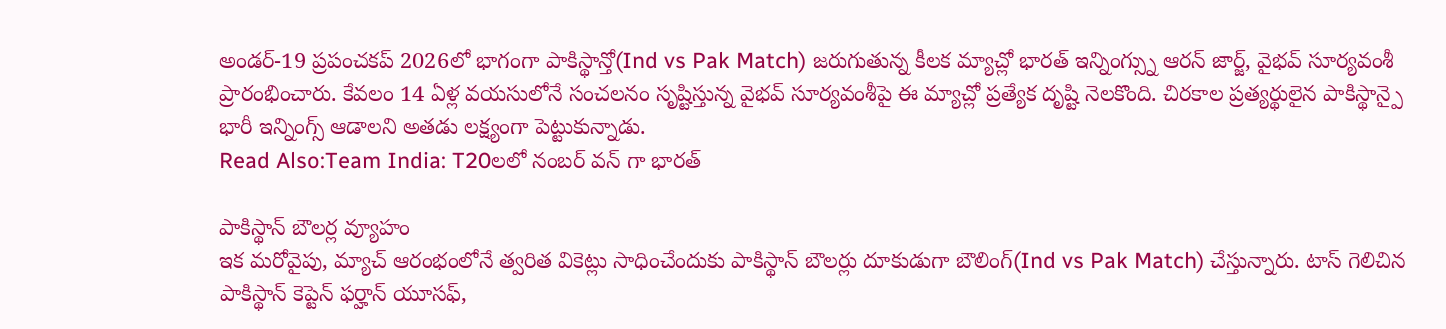అండర్-19 ప్రపంచకప్ 2026లో భాగంగా పాకిస్థాన్తో(Ind vs Pak Match) జరుగుతున్న కీలక మ్యాచ్లో భారత్ ఇన్నింగ్స్ను ఆరన్ జార్జ్, వైభవ్ సూర్యవంశీ ప్రారంభించారు. కేవలం 14 ఏళ్ల వయసులోనే సంచలనం సృష్టిస్తున్న వైభవ్ సూర్యవంశీపై ఈ మ్యాచ్లో ప్రత్యేక దృష్టి నెలకొంది. చిరకాల ప్రత్యర్థులైన పాకిస్థాన్పై భారీ ఇన్నింగ్స్ ఆడాలని అతడు లక్ష్యంగా పెట్టుకున్నాడు.
Read Also:Team India: T20లలో నంబర్ వన్ గా భారత్

పాకిస్థాన్ బౌలర్ల వ్యూహం
ఇక మరోవైపు, మ్యాచ్ ఆరంభంలోనే త్వరిత వికెట్లు సాధించేందుకు పాకిస్థాన్ బౌలర్లు దూకుడుగా బౌలింగ్(Ind vs Pak Match) చేస్తున్నారు. టాస్ గెలిచిన పాకిస్థాన్ కెప్టెన్ ఫర్హాన్ యూసఫ్,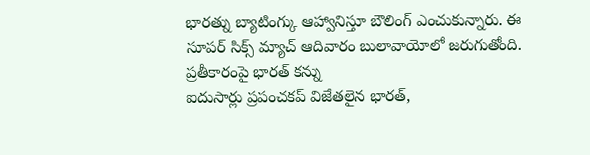భారత్ను బ్యాటింగ్కు ఆహ్వానిస్తూ బౌలింగ్ ఎంచుకున్నారు. ఈ సూపర్ సిక్స్ మ్యాచ్ ఆదివారం బులావాయోలో జరుగుతోంది.
ప్రతీకారంపై భారత్ కన్ను
ఐదుసార్లు ప్రపంచకప్ విజేతలైన భారత్,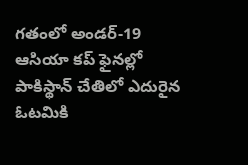గతంలో అండర్-19 ఆసియా కప్ ఫైనల్లో పాకిస్థాన్ చేతిలో ఎదురైన ఓటమికి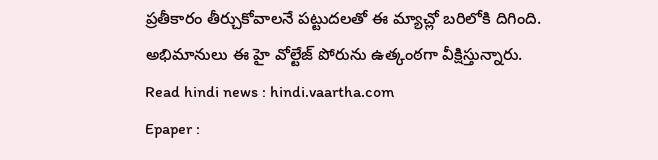ప్రతీకారం తీర్చుకోవాలనే పట్టుదలతో ఈ మ్యాచ్లో బరిలోకి దిగింది. అభిమానులు ఈ హై వోల్టేజ్ పోరును ఉత్కంఠగా వీక్షిస్తున్నారు.
Read hindi news : hindi.vaartha.com
Epaper :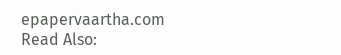epapervaartha.com
Read Also: